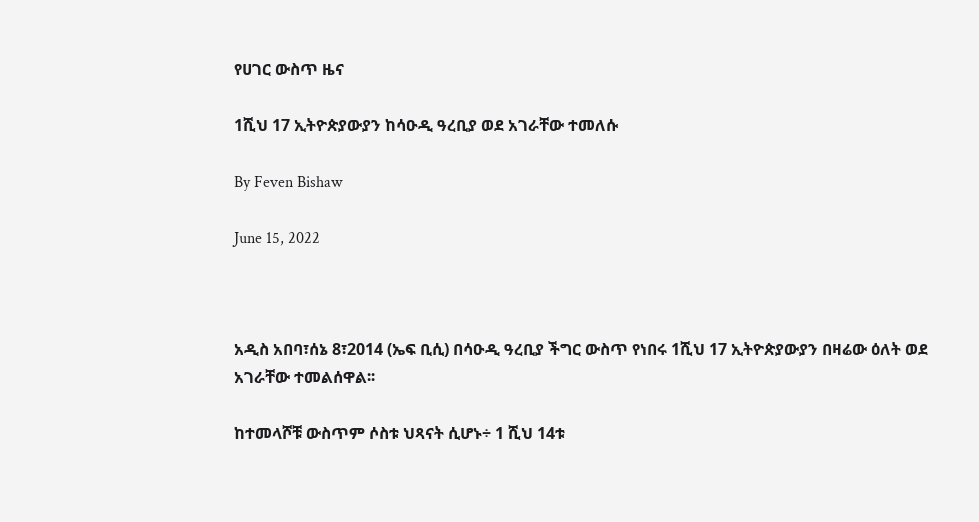የሀገር ውስጥ ዜና

1ሺህ 17 ኢትዮጵያውያን ከሳዑዲ ዓረቢያ ወደ አገራቸው ተመለሱ

By Feven Bishaw

June 15, 2022



አዲስ አበባ፣ሰኔ 8፣2014 (ኤፍ ቢሲ) በሳዑዲ ዓረቢያ ችግር ውስጥ የነበሩ 1ሺህ 17 ኢትዮጵያውያን በዛሬው ዕለት ወደ አገራቸው ተመልሰዋል፡፡

ከተመላሾቹ ውስጥም ሶስቱ ህጻናት ሲሆኑ÷ 1 ሺህ 14ቱ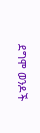ደግሞ ወንዶች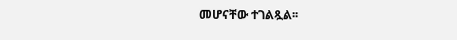መሆናቸው ተገልጿል፡፡